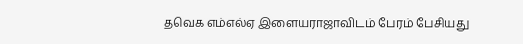தவெக எம்எல்ஏ இளையராஜாவிடம் பேரம் பேசியது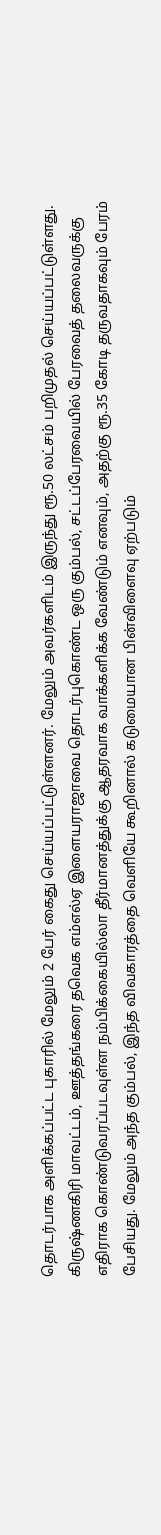தொடர்பாக அளிக்கப்பட்ட புகாரில் மேலும் 2 பேர் கைது செய்யப்பட்டுள்ளனர். மேலும் அவர்களிடம் இருந்து ரூ.50 லட்சம் பறிமுதல் செய்யப்பட்டுள்ளது. கிருஷ்ணகிரி மாவட்டம், ஊத்தங்கரை தவெக எம்எல்ஏ இளையராஜாவை தொடர்புகொண்ட ஒரு கும்பல், சட்டப்பேரவையில் பேரவைத் தலைவருக்கு எதிராக கொண்டுவரப்படவுள்ள நம்பிக்கையில்லா தீர்மானத்துக்கு ஆதரவாக வாக்களிக்க வேண்டும் எனவும், அதற்கு ரூ.35 கோடி தருவதாகவும் பேரம் பேசியது. மேலும் அந்த கும்பல், இந்த விவகாரத்தை வெளியே கூறினால் கடுமையான பின்விளைவு ஏற்படும்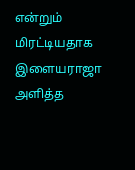என்றும் மிரட்டியதாக இளையராஜா அளித்த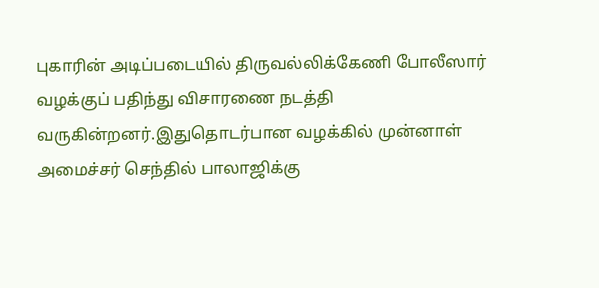புகாரின் அடிப்படையில் திருவல்லிக்கேணி போலீஸார் வழக்குப் பதிந்து விசாரணை நடத்தி வருகின்றனர்.இதுதொடர்பான வழக்கில் முன்னாள் அமைச்சர் செந்தில் பாலாஜிக்கு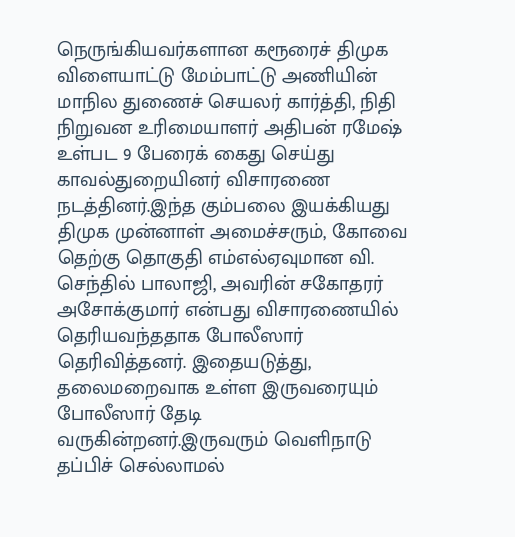நெருங்கியவர்களான கரூரைச் திமுக விளையாட்டு மேம்பாட்டு அணியின் மாநில துணைச் செயலர் கார்த்தி, நிதி நிறுவன உரிமையாளர் அதிபன் ரமேஷ் உள்பட 9 பேரைக் கைது செய்து காவல்துறையினர் விசாரணை நடத்தினர்.இந்த கும்பலை இயக்கியது திமுக முன்னாள் அமைச்சரும், கோவை தெற்கு தொகுதி எம்எல்ஏவுமான வி. செந்தில் பாலாஜி, அவரின் சகோதரர் அசோக்குமார் என்பது விசாரணையில் தெரியவந்ததாக போலீஸார் தெரிவித்தனர். இதையடுத்து, தலைமறைவாக உள்ள இருவரையும் போலீஸார் தேடி வருகின்றனர்.இருவரும் வெளிநாடு தப்பிச் செல்லாமல்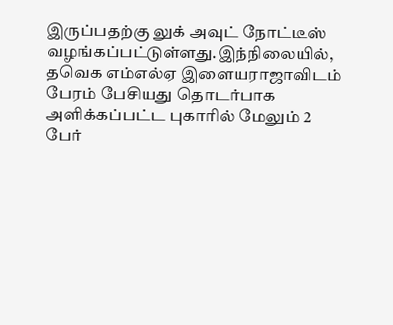இருப்பதற்கு லுக் அவுட் நோட்டீஸ் வழங்கப்பட்டுள்ளது.இந்நிலையில், தவெக எம்எல்ஏ இளையராஜாவிடம் பேரம் பேசியது தொடர்பாக அளிக்கப்பட்ட புகாரில் மேலும் 2 பேர்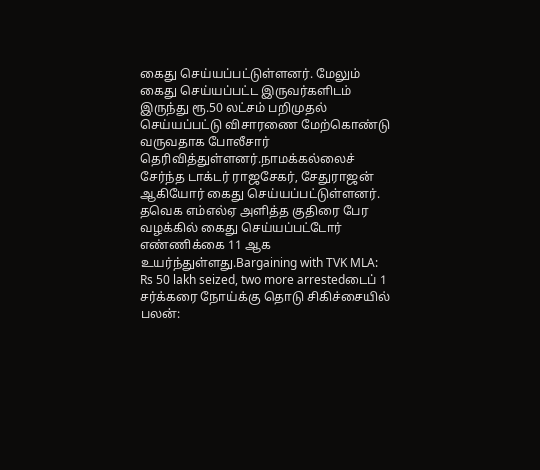கைது செய்யப்பட்டுள்ளனர். மேலும் கைது செய்யப்பட்ட இருவர்களிடம் இருந்து ரூ.50 லட்சம் பறிமுதல் செய்யப்பட்டு விசாரணை மேற்கொண்டு வருவதாக போலீசார் தெரிவித்துள்ளனர்.நாமக்கல்லைச் சேர்ந்த டாக்டர் ராஜசேகர், சேதுராஜன் ஆகியோர் கைது செய்யப்பட்டுள்ளனர். தவெக எம்எல்ஏ அளித்த குதிரை பேர வழக்கில் கைது செய்யப்பட்டோர் எண்ணிக்கை 11 ஆக உயர்ந்துள்ளது.Bargaining with TVK MLA: Rs 50 lakh seized, two more arrestedடைப் 1 சர்க்கரை நோய்க்கு தொடு சிகிச்சையில் பலன்: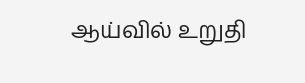ஆய்வில் உறுதி